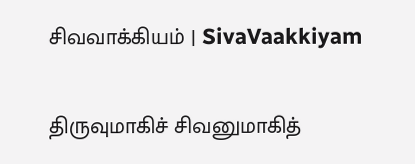சிவவாக்கியம் | SivaVaakkiyam

திருவுமாகிச் சிவனுமாகித்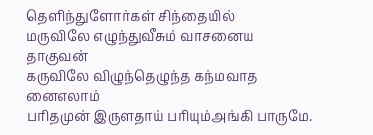தெளிந்துளோர்கள் சிந்தையில்
மருவிலே எழுந்துவீசும் வாசனைய தாகுவன்
கருவிலே விழுந்தெழுந்த கந்மவாத னைஎலாம்
பரிதமுன் இருளதாய் பரியும்அங்கி பாருமே.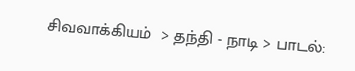சிவவாக்கியம்  > தந்தி - நாடி > பாடல்: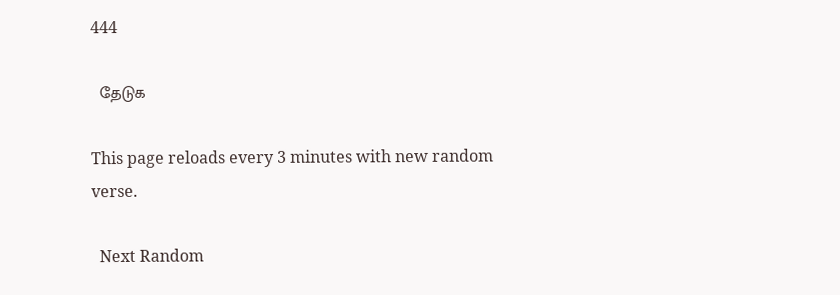444

  தேடுக

This page reloads every 3 minutes with new random verse.

  Next Random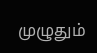முழுதும்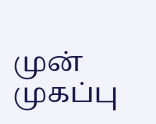முன்   முகப்பு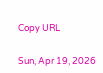Copy URL


Sun, Apr 19, 2026